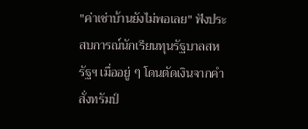"ค่าเช่าบ้านยังไม่พอเลย" ฟังประสบการณ์นักเรียนทุนรัฐบาลสหรัฐฯ เมื่ออยู่ ๆ โดนตัดเงินจากคำสั่งทรัมป์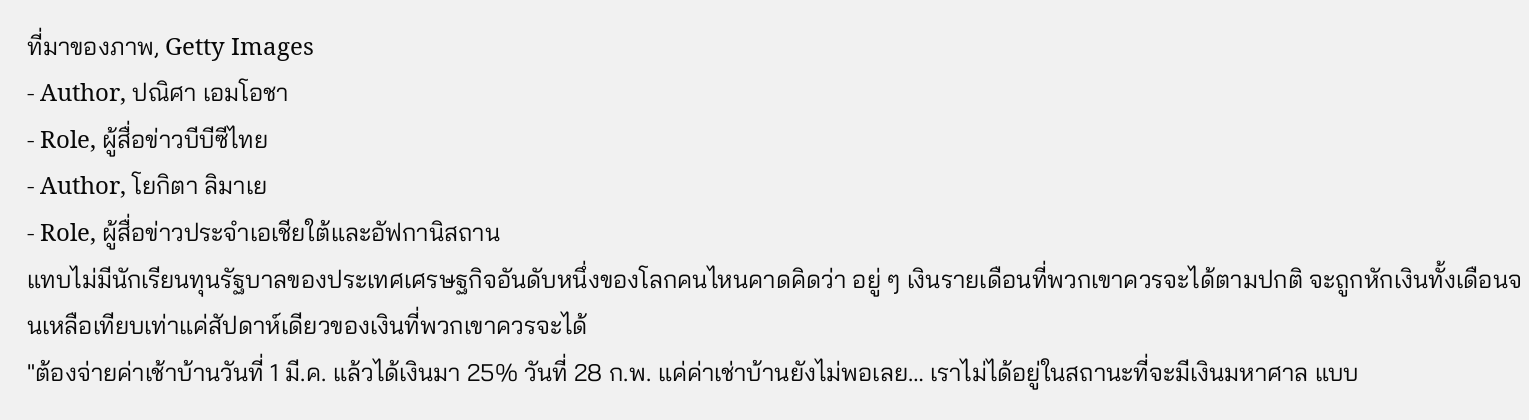ที่มาของภาพ, Getty Images
- Author, ปณิศา เอมโอชา
- Role, ผู้สื่อข่าวบีบีซีไทย
- Author, โยกิตา ลิมาเย
- Role, ผู้สื่อข่าวประจำเอเชียใต้และอัฟกานิสถาน
แทบไม่มีนักเรียนทุนรัฐบาลของประเทศเศรษฐกิจอันดับหนึ่งของโลกคนไหนคาดคิดว่า อยู่ ๆ เงินรายเดือนที่พวกเขาควรจะได้ตามปกติ จะถูกหักเงินทั้งเดือนจนเหลือเทียบเท่าแค่สัปดาห์เดียวของเงินที่พวกเขาควรจะได้
"ต้องจ่ายค่าเช้าบ้านวันที่ 1 มี.ค. แล้วได้เงินมา 25% วันที่ 28 ก.พ. แค่ค่าเช่าบ้านยังไม่พอเลย… เราไม่ได้อยู่ในสถานะที่จะมีเงินมหาศาล แบบ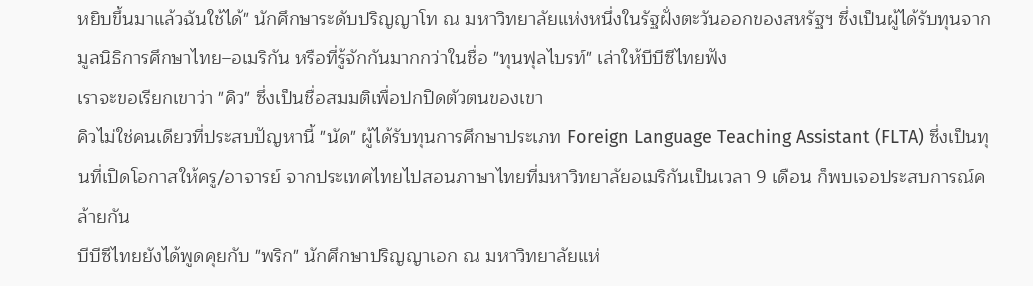หยิบขึ้นมาแล้วฉันใช้ได้" นักศึกษาระดับปริญญาโท ณ มหาวิทยาลัยแห่งหนึ่งในรัฐฝั่งตะวันออกของสหรัฐฯ ซึ่งเป็นผู้ได้รับทุนจากมูลนิธิการศึกษาไทย–อเมริกัน หรือที่รู้จักกันมากกว่าในชื่อ "ทุนฟุลไบรท์" เล่าให้บีบีซีไทยฟัง
เราจะขอเรียกเขาว่า "คิว" ซึ่งเป็นชื่อสมมติเพื่อปกปิดตัวตนของเขา
คิวไม่ใช่คนเดียวที่ประสบปัญหานี้ "นัด" ผู้ได้รับทุนการศึกษาประเภท Foreign Language Teaching Assistant (FLTA) ซึ่งเป็นทุนที่เปิดโอกาสให้ครู/อาจารย์ จากประเทศไทยไปสอนภาษาไทยที่มหาวิทยาลัยอเมริกันเป็นเวลา 9 เดือน ก็พบเจอประสบการณ์คล้ายกัน
บีบีซีไทยยังได้พูดคุยกับ "พริก" นักศึกษาปริญญาเอก ณ มหาวิทยาลัยแห่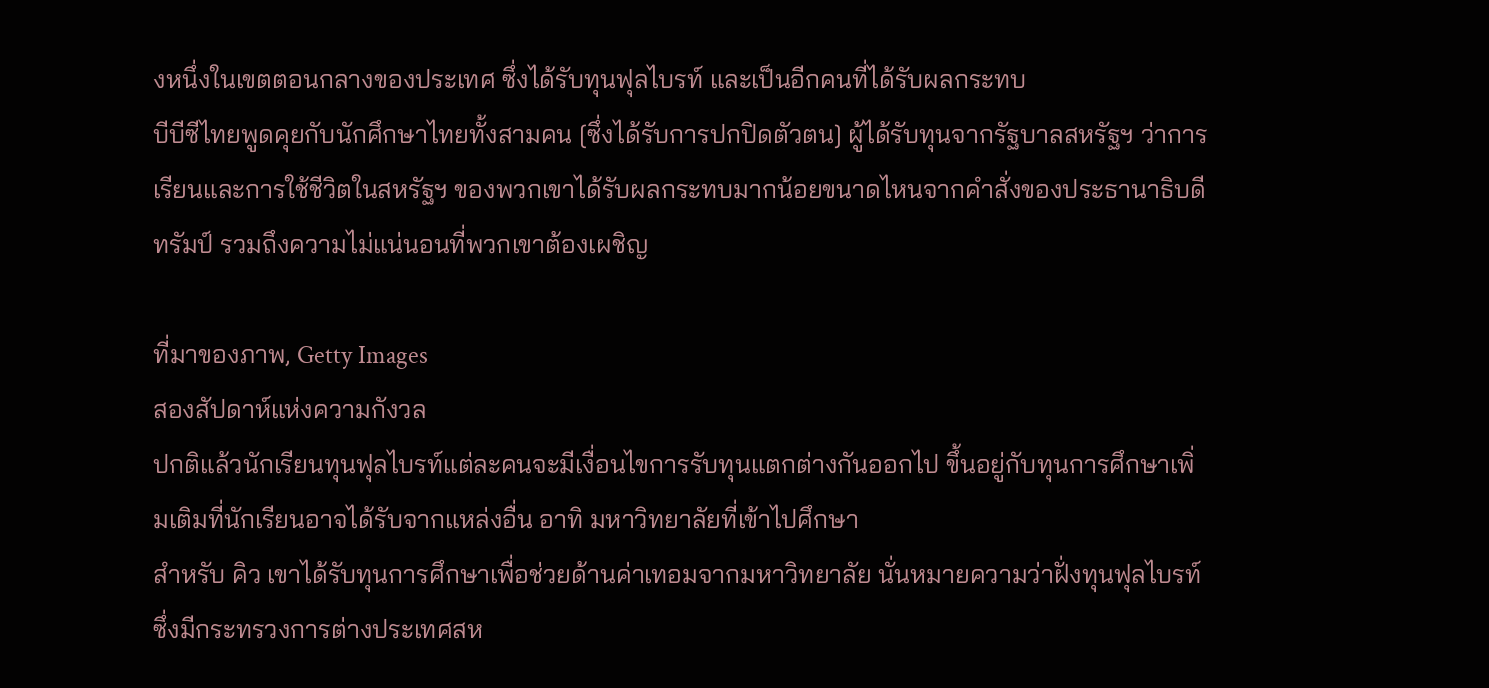งหนึ่งในเขตตอนกลางของประเทศ ซึ่งได้รับทุนฟุลไบรท์ และเป็นอีกคนที่ได้รับผลกระทบ
บีบีซีไทยพูดคุยกับนักศึกษาไทยทั้งสามคน [ซึ่งได้รับการปกปิดตัวตน] ผู้ได้รับทุนจากรัฐบาลสหรัฐฯ ว่าการเรียนและการใช้ชีวิตในสหรัฐฯ ของพวกเขาได้รับผลกระทบมากน้อยขนาดไหนจากคำสั่งของประธานาธิบดีทรัมป์ รวมถึงความไม่แน่นอนที่พวกเขาต้องเผชิญ

ที่มาของภาพ, Getty Images
สองสัปดาห์แห่งความกังวล
ปกติแล้วนักเรียนทุนฟุลไบรท์แต่ละคนจะมีเงื่อนไขการรับทุนแตกต่างกันออกไป ขึ้นอยู่กับทุนการศึกษาเพิ่มเติมที่นักเรียนอาจได้รับจากแหล่งอื่น อาทิ มหาวิทยาลัยที่เข้าไปศึกษา
สำหรับ คิว เขาได้รับทุนการศึกษาเพื่อช่วยด้านค่าเทอมจากมหาวิทยาลัย นั่นหมายความว่าฝั่งทุนฟุลไบรท์ ซึ่งมีกระทรวงการต่างประเทศสห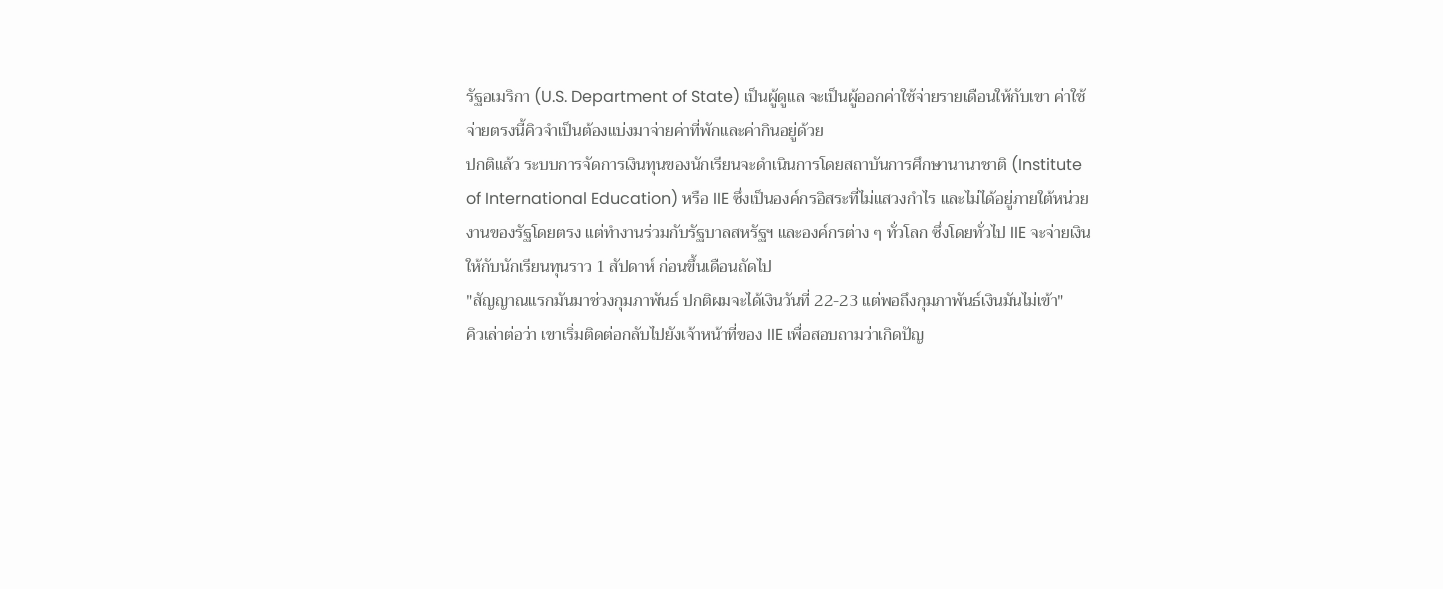รัฐอเมริกา (U.S. Department of State) เป็นผู้ดูแล จะเป็นผู้ออกค่าใช้จ่ายรายเดือนให้กับเขา ค่าใช้จ่ายตรงนี้คิวจำเป็นต้องแบ่งมาจ่ายค่าที่พักและค่ากินอยู่ด้วย
ปกติแล้ว ระบบการจัดการเงินทุนของนักเรียนจะดำเนินการโดยสถาบันการศึกษานานาชาติ (Institute of International Education) หรือ IIE ซึ่งเป็นองค์กรอิสระที่ไม่แสวงกำไร และไม่ได้อยู่ภายใต้หน่วยงานของรัฐโดยตรง แต่ทำงานร่วมกับรัฐบาลสหรัฐฯ และองค์กรต่าง ๆ ทั่วโลก ซึ่งโดยทั่วไป IIE จะจ่ายเงินให้กับนักเรียนทุนราว 1 สัปดาห์ ก่อนขึ้นเดือนถัดไป
"สัญญาณแรกมันมาช่วงกุมภาพันธ์ ปกติผมจะได้เงินวันที่ 22-23 แต่พอถึงกุมภาพันธ์เงินมันไม่เข้า"
คิวเล่าต่อว่า เขาเริ่มติดต่อกลับไปยังเจ้าหน้าที่ของ IIE เพื่อสอบถามว่าเกิดปัญ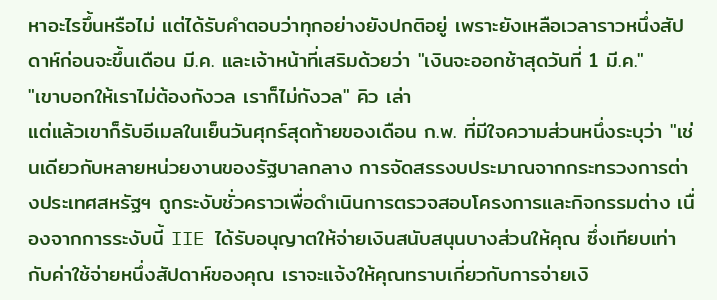หาอะไรขึ้นหรือไม่ แต่ได้รับคำตอบว่าทุกอย่างยังปกติอยู่ เพราะยังเหลือเวลาราวหนึ่งสัปดาห์ก่อนจะขึ้นเดือน มี.ค. และเจ้าหน้าที่เสริมด้วยว่า "เงินจะออกช้าสุดวันที่ 1 มี.ค."
"เขาบอกให้เราไม่ต้องกังวล เราก็ไม่กังวล" คิว เล่า
แต่แล้วเขาก็รับอีเมลในเย็นวันศุกร์สุดท้ายของเดือน ก.พ. ที่มีใจความส่วนหนึ่งระบุว่า "เช่นเดียวกับหลายหน่วยงานของรัฐบาลกลาง การจัดสรรงบประมาณจากกระทรวงการต่างประเทศสหรัฐฯ ถูกระงับชั่วคราวเพื่อดำเนินการตรวจสอบโครงการและกิจกรรมต่าง เนื่องจากการระงับนี้ IIE ได้รับอนุญาตให้จ่ายเงินสนับสนุนบางส่วนให้คุณ ซึ่งเทียบเท่ากับค่าใช้จ่ายหนึ่งสัปดาห์ของคุณ เราจะแจ้งให้คุณทราบเกี่ยวกับการจ่ายเงิ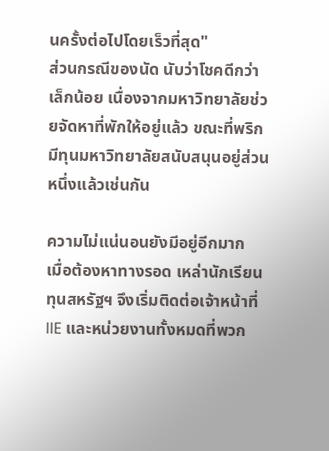นครั้งต่อไปโดยเร็วที่สุด"
ส่วนกรณีของนัด นับว่าโชคดีกว่าเล็กน้อย เนื่องจากมหาวิทยาลัยช่วยจัดหาที่พักให้อยู่แล้ว ขณะที่พริกมีทุนมหาวิทยาลัยสนับสนุนอยู่ส่วนหนึ่งแล้วเช่นกัน

ความไม่แน่นอนยังมีอยู่อีกมาก
เมื่อต้องหาทางรอด เหล่านักเรียนทุนสหรัฐฯ จึงเริ่มติดต่อเจ้าหน้าที่ IIE และหน่วยงานทั้งหมดที่พวก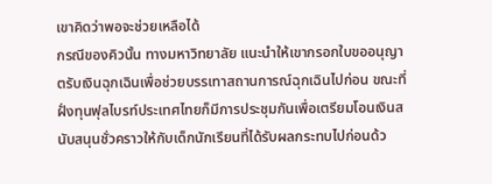เขาคิดว่าพอจะช่วยเหลือได้
กรณีของคิวนั้น ทางมหาวิทยาลัย แนะนำให้เขากรอกใบขออนุญาตรับเงินฉุกเฉินเพื่อช่วยบรรเทาสถานการณ์ฉุกเฉินไปก่อน ขณะที่ฝั่งทุนฟุลไบรท์ประเทศไทยก็มีการประชุมกันเพื่อเตรียมโอนเงินสนับสนุนชั่วคราวให้กับเด็กนักเรียนที่ได้รับผลกระทบไปก่อนด้ว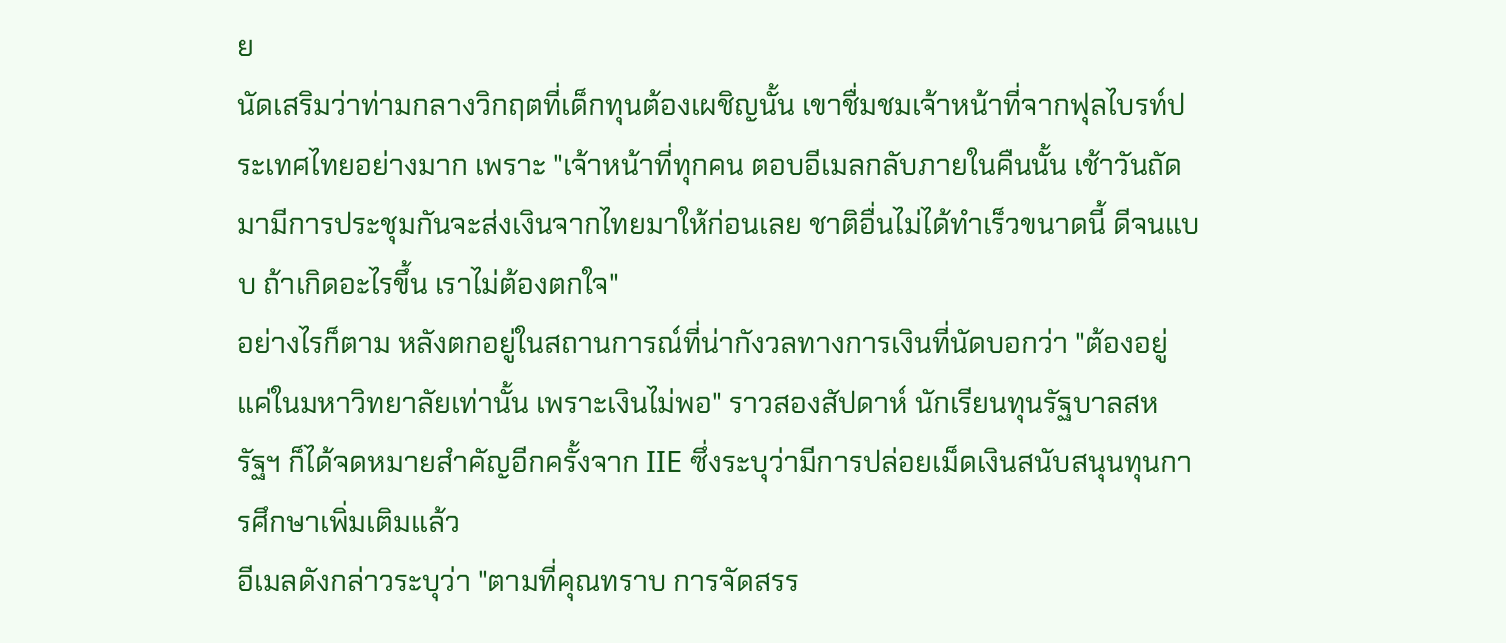ย
นัดเสริมว่าท่ามกลางวิกฤตที่เด็กทุนต้องเผชิญนั้น เขาชื่มชมเจ้าหน้าที่จากฟุลไบรท์ประเทศไทยอย่างมาก เพราะ "เจ้าหน้าที่ทุกคน ตอบอีเมลกลับภายในคืนนั้น เช้าวันถัดมามีการประชุมกันจะส่งเงินจากไทยมาให้ก่อนเลย ชาติอื่นไม่ได้ทำเร็วขนาดนี้ ดีจนแบบ ถ้าเกิดอะไรขึ้น เราไม่ต้องตกใจ"
อย่างไรก็ตาม หลังตกอยู่ในสถานการณ์ที่น่ากังวลทางการเงินที่นัดบอกว่า "ต้องอยู่แค่ในมหาวิทยาลัยเท่านั้น เพราะเงินไม่พอ" ราวสองสัปดาห์ นักเรียนทุนรัฐบาลสหรัฐฯ ก็ได้จดหมายสำคัญอีกครั้งจาก IIE ซึ่งระบุว่ามีการปล่อยเม็ดเงินสนับสนุนทุนการศึกษาเพิ่มเติมแล้ว
อีเมลดังกล่าวระบุว่า "ตามที่คุณทราบ การจัดสรร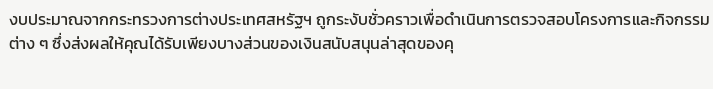งบประมาณจากกระทรวงการต่างประเทศสหรัฐฯ ถูกระงับชั่วคราวเพื่อดำเนินการตรวจสอบโครงการและกิจกรรมต่าง ๆ ซึ่งส่งผลให้คุณได้รับเพียงบางส่วนของเงินสนับสนุนล่าสุดของคุ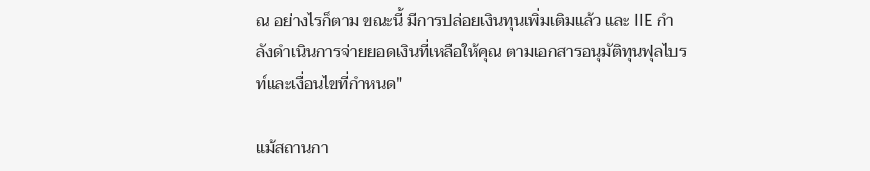ณ อย่างไรก็ตาม ขณะนี้ มีการปล่อยเงินทุนเพิ่มเติมแล้ว และ IIE กำลังดำเนินการจ่ายยอดเงินที่เหลือให้คุณ ตามเอกสารอนุมัติทุนฟุลไบรท์และเงื่อนไขที่กำหนด"

แม้สถานกา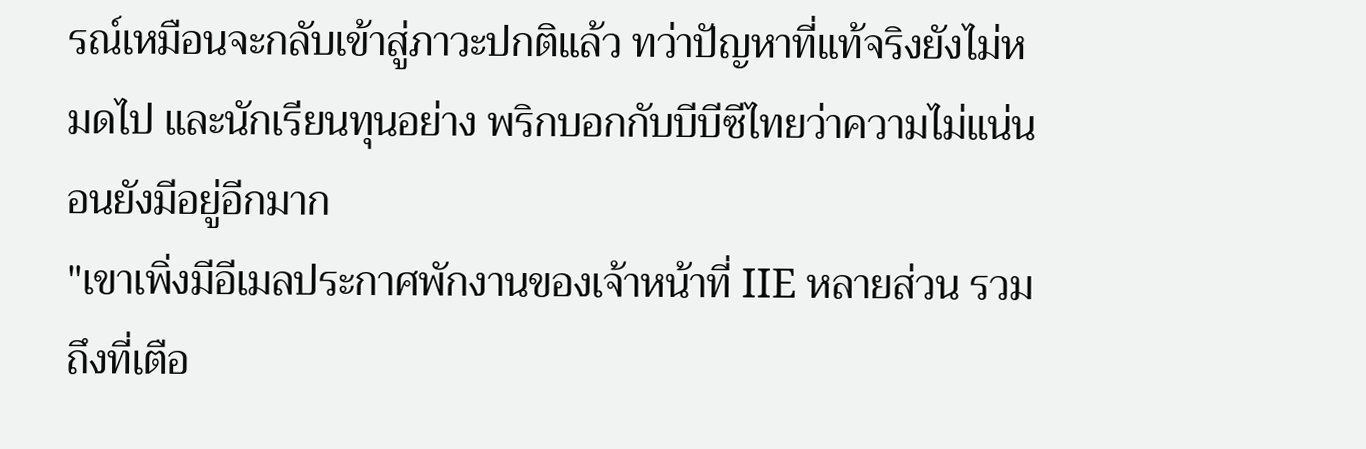รณ์เหมือนจะกลับเข้าสู่ภาวะปกติแล้ว ทว่าปัญหาที่แท้จริงยังไม่หมดไป และนักเรียนทุนอย่าง พริกบอกกับบีบีซีไทยว่าความไม่แน่นอนยังมีอยู่อีกมาก
"เขาเพิ่งมีอีเมลประกาศพักงานของเจ้าหน้าที่ IIE หลายส่วน รวมถึงที่เตือ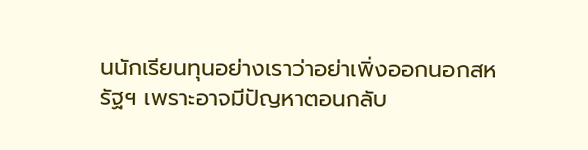นนักเรียนทุนอย่างเราว่าอย่าเพิ่งออกนอกสหรัฐฯ เพราะอาจมีปัญหาตอนกลับ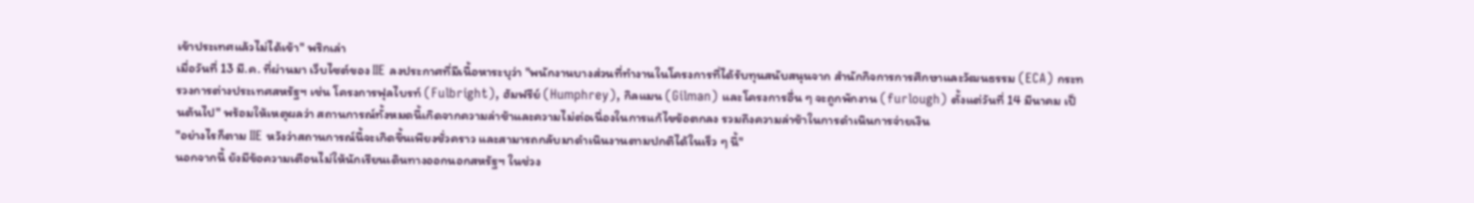เข้าประเทศแล้วไม่ได้เข้า" พริกเล่า
เมื่อวันที่ 13 มี.ค. ที่ผ่านมา เว็บไซต์ของ IIE ลงประกาศที่มีเนื้อหาระบุว่า "พนักงานบางส่วนที่ทำงานในโครงการที่ได้รับทุนสนับสนุนจาก สำนักกิจการการศึกษาและวัฒนธรรม (ECA) กระทรวงการต่างประเทศสหรัฐฯ เช่น โครงการฟุลไบรท์ (Fulbright), ฮัมฟรีย์ (Humphrey), กิลแมน (Gilman) และโครงการอื่น ๆ จะถูกพักงาน (furlough) ตั้งแต่วันที่ 14 มีนาคม เป็นต้นไป" พร้อมให้เหตุผลว่า สถานการณ์ทั้งหมดนี้เกิดจากความล่าช้าและความไม่ต่อเนื่องในการแก้ไขข้อตกลง รวมถึงความล่าช้าในการดำเนินการจ่ายเงิน
"อย่างไรก็ตาม IIE หวังว่าสถานการณ์นี้จะเกิดขึ้นเพียงชั่วคราว และสามารถกลับมาดำเนินงานตามปกติได้ในเร็ว ๆ นี้"
นอกจากนี้ ยังมีข้อความเตือนไม่ให้นักเรียนเดินทางออกนอกสหรัฐฯ ในช่วง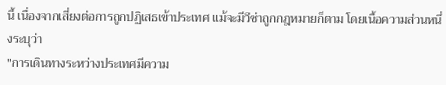นี้ เนื่องจากเสี่ยงต่อการถูกปฏิเสธเข้าประเทศ แม้จะมีวีซ่าถูกกฎหมายก็ตาม โดยเนื้อความส่วนหนึ่งระบุว่า
"การเดินทางระหว่างประเทศมีความ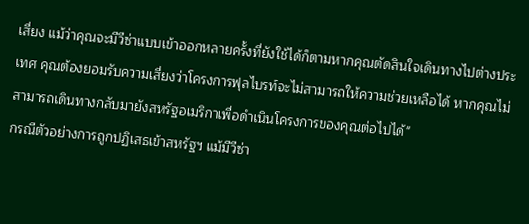เสี่ยง แม้ว่าคุณจะมีวีซ่าแบบเข้าออกหลายครั้งที่ยังใช้ได้ก็ตามหากคุณตัดสินใจเดินทางไปต่างประเทศ คุณต้องยอมรับความเสี่ยงว่าโครงการฟุลไบรท์จะไม่สามารถให้ความช่วยเหลือได้ หากคุณไม่สามารถเดินทางกลับมายังสหรัฐอเมริกาเพื่อดำเนินโครงการของคุณต่อไปได้"
กรณีตัวอย่างการถูกปฏิเสธเข้าสหรัฐฯ แม้มีวีซ่า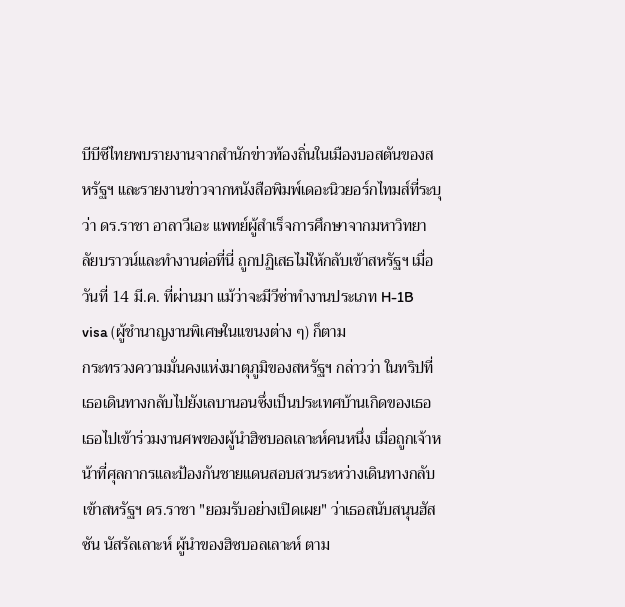บีบีซีไทยพบรายงานจากสำนักข่าวท้องถิ่นในเมืองบอสตันของสหรัฐฯ และรายงานข่าวจากหนังสือพิมพ์เดอะนิวยอร์กไทมส์ที่ระบุว่า ดร.ราชา อาลาวีเอะ แพทย์ผู้สำเร็จการศึกษาจากมหาวิทยาลัยบราวน์และทำงานต่อที่นี่ ถูกปฏิเสธไม่ให้กลับเข้าสหรัฐฯ เมื่อวันที่ 14 มี.ค. ที่ผ่านมา แม้ว่าจะมีวีซ่าทำงานประเภท H-1B visa (ผู้ชำนาญงานพิเศษในแขนงต่าง ๆ) ก็ตาม
กระทรวงความมั่นคงแห่งมาตุภูมิของสหรัฐฯ กล่าวว่า ในทริปที่เธอเดินทางกลับไปยังเลบานอนซึ่งเป็นประเทศบ้านเกิดของเธอ เธอไปเข้าร่วมงานศพของผู้นำฮิซบอลเลาะห์คนหนึ่ง เมื่อถูกเจ้าหน้าที่ศุลกากรและป้องกันชายแดนสอบสวนระหว่างเดินทางกลับเข้าสหรัฐฯ ดร.ราชา "ยอมรับอย่างเปิดเผย" ว่าเธอสนับสนุนฮัสซัน นัสรัลเลาะห์ ผู้นำของฮิซบอลเลาะห์ ตาม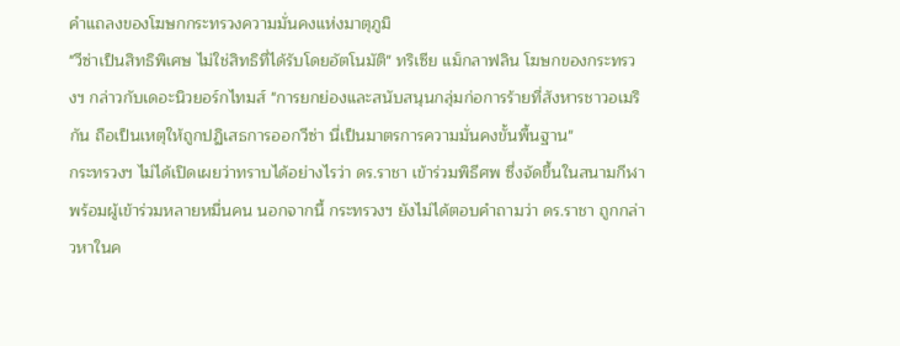คำแถลงของโฆษกกระทรวงความมั่นคงแห่งมาตุภูมิ
"วีซ่าเป็นสิทธิพิเศษ ไม่ใช่สิทธิที่ได้รับโดยอัตโนมัติ" ทริเซีย แม็กลาฟลิน โฆษกของกระทรวงฯ กล่าวกับเดอะนิวยอร์กไทมส์ "การยกย่องและสนับสนุนกลุ่มก่อการร้ายที่สังหารชาวอเมริกัน ถือเป็นเหตุให้ถูกปฏิเสธการออกวีซ่า นี่เป็นมาตรการความมั่นคงขั้นพื้นฐาน"
กระทรวงฯ ไม่ได้เปิดเผยว่าทราบได้อย่างไรว่า ดร.ราชา เข้าร่วมพิธีศพ ซึ่งจัดขึ้นในสนามกีฬาพร้อมผู้เข้าร่วมหลายหมื่นคน นอกจากนี้ กระทรวงฯ ยังไม่ได้ตอบคำถามว่า ดร.ราชา ถูกกล่าวหาในค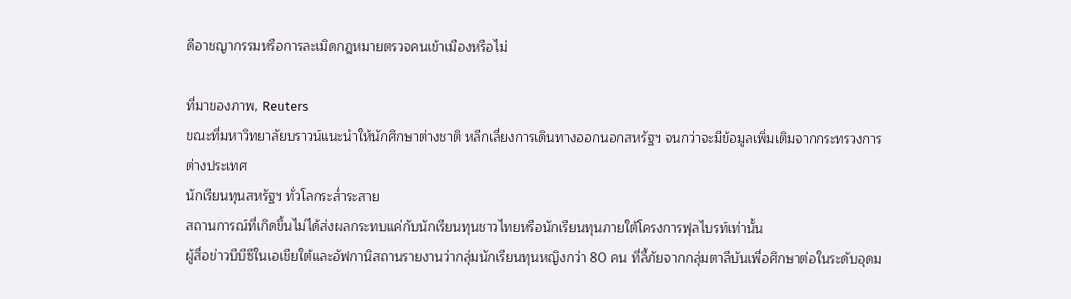ดีอาชญากรรมหรือการละเมิดกฎหมายตรวจคนเข้าเมืองหรือไม่

ที่มาของภาพ, Reuters
ขณะที่มหาวิทยาลัยบราวน์แนะนำให้นักศึกษาต่างชาติ หลีกเลี่ยงการเดินทางออกนอกสหรัฐฯ จนกว่าจะมีข้อมูลเพิ่มเติมจากกระทรวงการต่างประเทศ
นักเรียนทุนสหรัฐฯ ทั่วโลกระส่ำระสาย
สถานการณ์ที่เกิดขึ้นไม่ได้ส่งผลกระทบแค่กับนักเรียนทุนชาวไทยหรือนักเรียนทุนภายใต้โครงการฟุลไบรท์เท่านั้น
ผู้สื่อข่าวบีบีซีในเอเชียใต้และอัฟกานิสถานรายงานว่ากลุ่มนักเรียนทุนหญิงกว่า 80 คน ที่ลี้ภัยจากกลุ่มตาลีบันเพื่อศึกษาต่อในระดับอุดม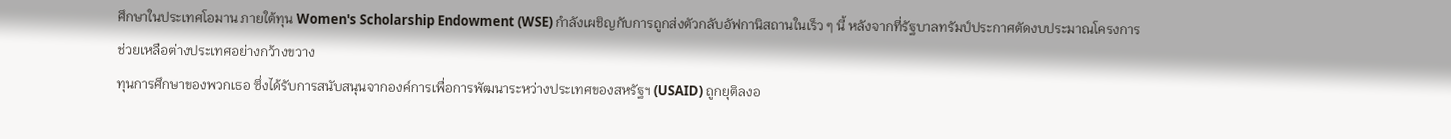ศึกษาในประเทศโอมาน ภายใต้ทุน Women's Scholarship Endowment (WSE) กำลังเผชิญกับการถูกส่งตัวกลับอัฟกานิสถานในเร็ว ๆ นี้ หลังจากที่รัฐบาลทรัมป์ประกาศตัดงบประมาณโครงการช่วยเหลือต่างประเทศอย่างกว้างขวาง
ทุนการศึกษาของพวกเธอ ซึ่งได้รับการสนับสนุนจากองค์การเพื่อการพัฒนาระหว่างประเทศของสหรัฐฯ (USAID) ถูกยุติลงอ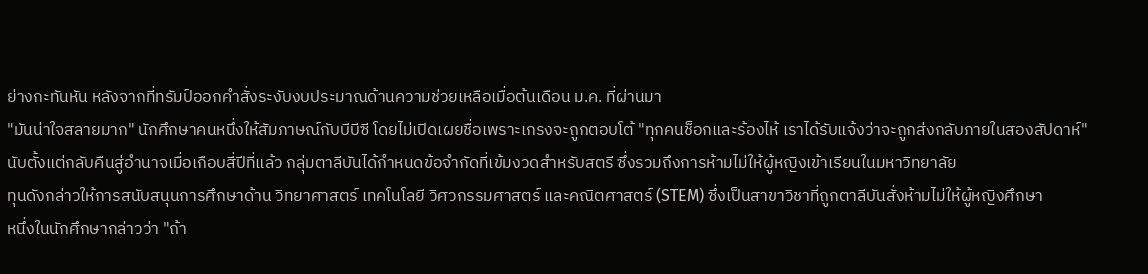ย่างกะทันหัน หลังจากที่ทรัมป์ออกคำสั่งระงับงบประมาณด้านความช่วยเหลือเมื่อต้นเดือน ม.ค. ที่ผ่านมา
"มันน่าใจสลายมาก" นักศึกษาคนหนึ่งให้สัมภาษณ์กับบีบีซี โดยไม่เปิดเผยชื่อเพราะเกรงจะถูกตอบโต้ "ทุกคนช็อกและร้องไห้ เราได้รับแจ้งว่าจะถูกส่งกลับภายในสองสัปดาห์"
นับตั้งแต่กลับคืนสู่อำนาจเมื่อเกือบสี่ปีที่แล้ว กลุ่มตาลีบันได้กำหนดข้อจำกัดที่เข้มงวดสำหรับสตรี ซึ่งรวมถึงการห้ามไม่ให้ผู้หญิงเข้าเรียนในมหาวิทยาลัย
ทุนดังกล่าวให้การสนับสนุนการศึกษาด้าน วิทยาศาสตร์ เทคโนโลยี วิศวกรรมศาสตร์ และคณิตศาสตร์ (STEM) ซึ่งเป็นสาขาวิชาที่ถูกตาลีบันสั่งห้ามไม่ให้ผู้หญิงศึกษา
หนึ่งในนักศึกษากล่าวว่า "ถ้า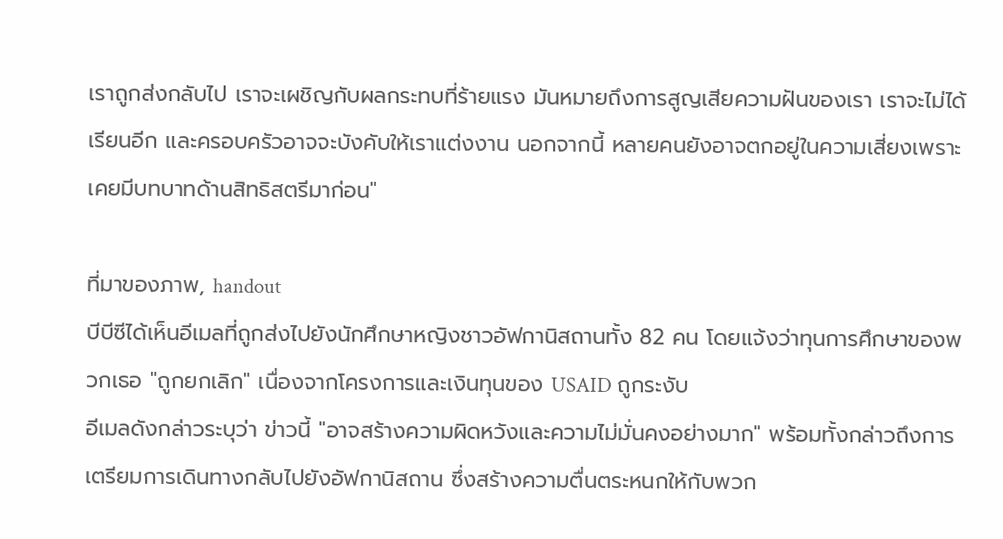เราถูกส่งกลับไป เราจะเผชิญกับผลกระทบที่ร้ายแรง มันหมายถึงการสูญเสียความฝันของเรา เราจะไม่ได้เรียนอีก และครอบครัวอาจจะบังคับให้เราแต่งงาน นอกจากนี้ หลายคนยังอาจตกอยู่ในความเสี่ยงเพราะเคยมีบทบาทด้านสิทธิสตรีมาก่อน"

ที่มาของภาพ, handout
บีบีซีได้เห็นอีเมลที่ถูกส่งไปยังนักศึกษาหญิงชาวอัฟกานิสถานทั้ง 82 คน โดยแจ้งว่าทุนการศึกษาของพวกเธอ "ถูกยกเลิก" เนื่องจากโครงการและเงินทุนของ USAID ถูกระงับ
อีเมลดังกล่าวระบุว่า ข่าวนี้ "อาจสร้างความผิดหวังและความไม่มั่นคงอย่างมาก" พร้อมทั้งกล่าวถึงการเตรียมการเดินทางกลับไปยังอัฟกานิสถาน ซึ่งสร้างความตื่นตระหนกให้กับพวก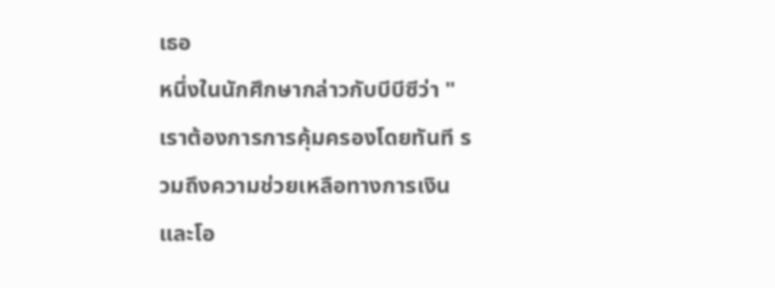เธอ
หนึ่งในนักศึกษากล่าวกับบีบีซีว่า "เราต้องการการคุ้มครองโดยทันที รวมถึงความช่วยเหลือทางการเงิน และโอ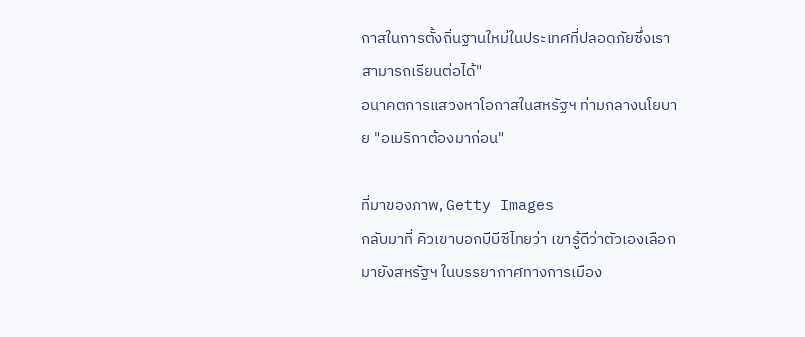กาสในการตั้งถิ่นฐานใหม่ในประเทศที่ปลอดภัยซึ่งเราสามารถเรียนต่อได้"
อนาคตการแสวงหาโอกาสในสหรัฐฯ ท่ามกลางนโยบาย "อเมริกาต้องมาก่อน"

ที่มาของภาพ, Getty Images
กลับมาที่ คิวเขาบอกบีบีซีไทยว่า เขารู้ดีว่าตัวเองเลือกมายังสหรัฐฯ ในบรรยากาศทางการเมือง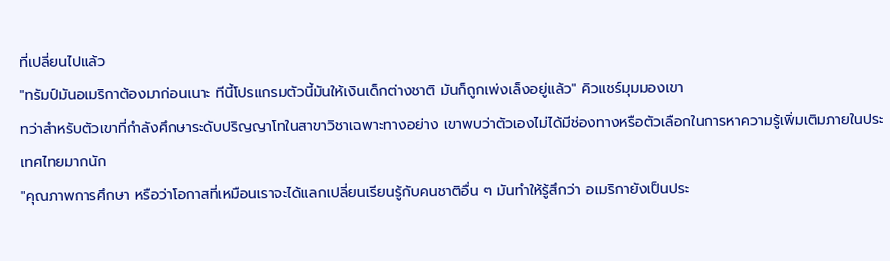ที่เปลี่ยนไปแล้ว
"ทรัมป์มันอเมริกาต้องมาก่อนเนาะ ทีนี้โปรแกรมตัวนี้มันให้เงินเด็กต่างชาติ มันก็ถูกเพ่งเล็งอยู่แล้ว" คิวแชร์มุมมองเขา
ทว่าสำหรับตัวเขาที่กำลังศึกษาระดับปริญญาโทในสาขาวิชาเฉพาะทางอย่าง เขาพบว่าตัวเองไม่ได้มีช่องทางหรือตัวเลือกในการหาความรู้เพิ่มเติมภายในประเทศไทยมากนัก
"คุณภาพการศึกษา หรือว่าโอกาสที่เหมือนเราจะได้แลกเปลี่ยนเรียนรู้กับคนชาติอื่น ๆ มันทำให้รู้สึกว่า อเมริกายังเป็นประ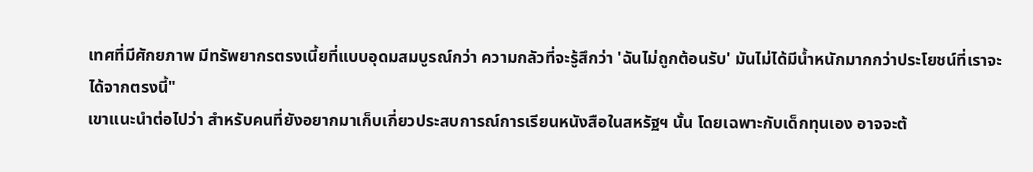เทศที่มีศักยภาพ มีทรัพยากรตรงเนี้ยที่แบบอุดมสมบูรณ์กว่า ความกลัวที่จะรู้สึกว่า 'ฉันไม่ถูกต้อนรับ' มันไม่ได้มีน้ำหนักมากกว่าประโยชน์ที่เราจะได้จากตรงนี้"
เขาแนะนำต่อไปว่า สำหรับคนที่ยังอยากมาเก็บเกี่ยวประสบการณ์การเรียนหนังสือในสหรัฐฯ นั้น โดยเฉพาะกับเด็กทุนเอง อาจจะต้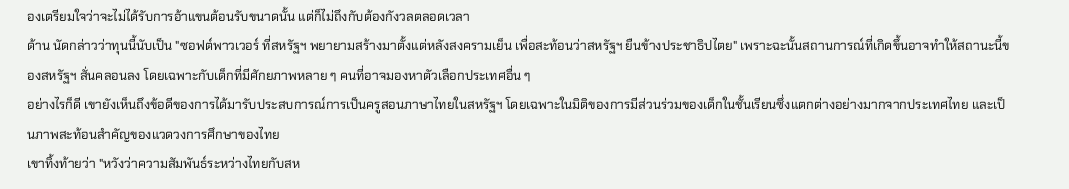องเตรียมใจว่าจะไม่ได้รับการอ้าแขนต้อนรับขนาดนั้น แต่ก็ไม่ถึงกับต้องกังวลตลอดเวลา
ด้าน นัดกล่าวว่าทุนนี้นับเป็น "ซอฟต์พาวเวอร์ ที่สหรัฐฯ พยายามสร้างมาตั้งแต่หลังสงครามเย็น เพื่อสะท้อนว่าสหรัฐฯ ยืนข้างประชาธิปไตย" เพราะฉะนั้นสถานการณ์ที่เกิดขึ้นอาจทำให้สถานะนี้ของสหรัฐฯ สั่นคลอนลง โดยเฉพาะกับเด็กที่มีศักยภาพหลาย ๆ คนที่อาจมองหาตัวเลือกประเทศอื่น ๆ
อย่างไรก็ดี เขายังเห็นถึงข้อดีของการได้มารับประสบการณ์การเป็นครูสอนภาษาไทยในสหรัฐฯ โดยเฉพาะในมิติของการมีส่วนร่วมของเด็กในชั้นเรียนซึ่งแตกต่างอย่างมากจากประเทศไทย และเป็นภาพสะท้อนสำคัญของแวดวงการศึกษาของไทย
เขาทิ้งท้ายว่า "หวังว่าความสัมพันธ์ระหว่างไทยกับสห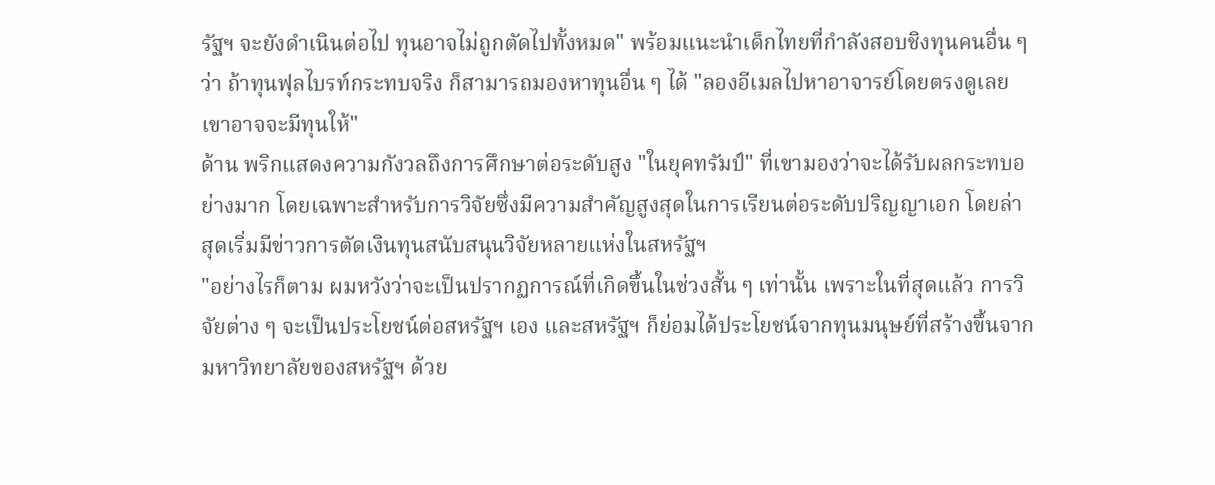รัฐฯ จะยังดำเนินต่อไป ทุนอาจไม่ถูกตัดไปทั้งหมด" พร้อมแนะนำเด็กไทยที่กำลังสอบชิงทุนคนอื่น ๆ ว่า ถ้าทุนฟุลไบรท์กระทบจริง ก็สามารถมองหาทุนอื่น ๆ ได้ "ลองอีเมลไปหาอาจารย์โดยตรงดูเลย เขาอาจจะมีทุนให้"
ด้าน พริกแสดงความกังวลถึงการศึกษาต่อระดับสูง "ในยุคทรัมป์" ที่เขามองว่าจะได้รับผลกระทบอย่างมาก โดยเฉพาะสำหรับการวิจัยซึ่งมีความสำคัญสูงสุดในการเรียนต่อระดับปริญญาเอก โดยล่าสุดเริ่มมีข่าวการตัดเงินทุนสนับสนุนวิจัยหลายแห่งในสหรัฐฯ
"อย่างไรก็ตาม ผมหวังว่าจะเป็นปรากฏการณ์ที่เกิดขึ้นในช่วงสั้น ๆ เท่านั้น เพราะในที่สุดแล้ว การวิจัยต่าง ๆ จะเป็นประโยชน์ต่อสหรัฐฯ เอง และสหรัฐฯ ก็ย่อมได้ประโยชน์จากทุนมนุษย์ที่สร้างขึ้นจากมหาวิทยาลัยของสหรัฐฯ ด้วย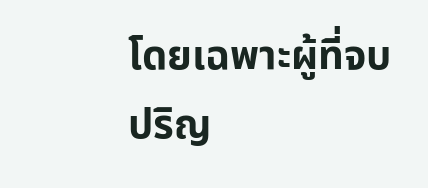โดยเฉพาะผู้ที่จบปริญ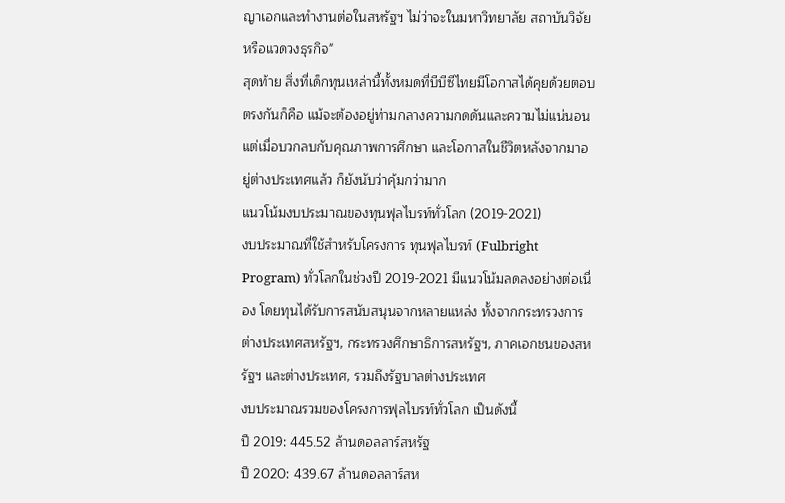ญาเอกและทำงานต่อในสหรัฐฯ ไม่ว่าจะในมหาวิทยาลัย สถาบันวิจัย หรือแวดวงธุรกิจ"
สุดท้าย สิ่งที่เด็กทุนเหล่านี้ทั้งหมดที่บีบีซีไทยมีโอกาสได้คุยด้วยตอบตรงกันก็คือ แม้จะต้องอยู่ท่ามกลางความกดดันและความไม่แน่นอน แต่เมื่อบวกลบกับคุณภาพการศึกษา และโอกาสในชีวิตหลังจากมาอยู่ต่างประเทศแล้ว ก็ยังนับว่าคุ้มกว่ามาก
แนวโน้มงบประมาณของทุนฟุลไบรท์ทั่วโลก (2019-2021)
งบประมาณที่ใช้สำหรับโครงการ ทุนฟุลไบรท์ (Fulbright Program) ทั่วโลกในช่วงปี 2019-2021 มีแนวโน้มลดลงอย่างต่อเนื่อง โดยทุนได้รับการสนับสนุนจากหลายแหล่ง ทั้งจากกระทรวงการต่างประเทศสหรัฐฯ, กระทรวงศึกษาธิการสหรัฐฯ, ภาคเอกชนของสหรัฐฯ และต่างประเทศ, รวมถึงรัฐบาลต่างประเทศ
งบประมาณรวมของโครงการฟุลไบรท์ทั่วโลก เป็นดังนี้
ปี 2019: 445.52 ล้านดอลลาร์สหรัฐ
ปี 2020: 439.67 ล้านดอลลาร์สห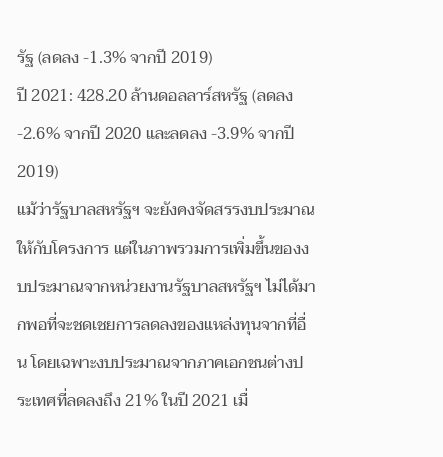รัฐ (ลดลง -1.3% จากปี 2019)
ปี 2021: 428.20 ล้านดอลลาร์สหรัฐ (ลดลง -2.6% จากปี 2020 และลดลง -3.9% จากปี 2019)
แม้ว่ารัฐบาลสหรัฐฯ จะยังคงจัดสรรงบประมาณให้กับโครงการ แต่ในภาพรวมการเพิ่มขึ้นของงบประมาณจากหน่วยงานรัฐบาลสหรัฐฯ ไม่ได้มากพอที่จะชดเชยการลดลงของแหล่งทุนจากที่อื่น โดยเฉพาะงบประมาณจากภาคเอกชนต่างประเทศที่ลดลงถึง 21% ในปี 2021 เมื่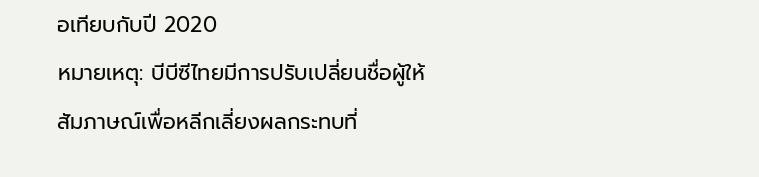อเทียบกับปี 2020
หมายเหตุ: บีบีซีไทยมีการปรับเปลี่ยนชื่อผู้ให้สัมภาษณ์เพื่อหลีกเลี่ยงผลกระทบที่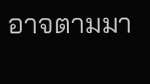อาจตามมา